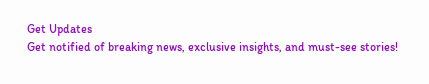Get Updates
Get notified of breaking news, exclusive insights, and must-see stories!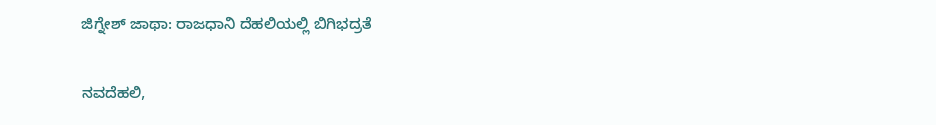ಜಿಗ್ನೇಶ್ ಜಾಥಾ: ರಾಜಧಾನಿ ದೆಹಲಿಯಲ್ಲಿ ಬಿಗಿಭದ್ರತೆ

ನವದೆಹಲಿ,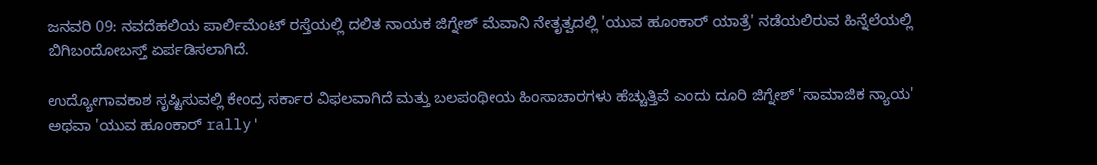ಜನವರಿ 09: ನವದೆಹಲಿಯ ಪಾರ್ಲಿಮೆಂಟ್ ರಸ್ತೆಯಲ್ಲಿ ದಲಿತ ನಾಯಕ ಜಿಗ್ನೇಶ್ ಮೆವಾನಿ ನೇತೃತ್ವದಲ್ಲಿ 'ಯುವ ಹೂಂಕಾರ್ ಯಾತ್ರೆ' ನಡೆಯಲಿರುವ ಹಿನ್ನೆಲೆಯಲ್ಲಿ ಬಿಗಿಬಂದೋಬಸ್ತ್ ಏರ್ಪಡಿಸಲಾಗಿದೆ.

ಉದ್ಯೋಗಾವಕಾಶ ಸೃಷ್ಟಿಸುವಲ್ಲಿ ಕೇಂದ್ರ ಸರ್ಕಾರ ವಿಫಲವಾಗಿದೆ ಮತ್ತು ಬಲಪಂಥೀಯ ಹಿಂಸಾಚಾರಗಳು ಹೆಚ್ಚುತ್ತಿವೆ ಎಂದು ದೂರಿ ಜಿಗ್ನೇಶ್ 'ಸಾಮಾಜಿಕ ನ್ಯಾಯ' ಅಥವಾ 'ಯುವ ಹೂಂಕಾರ್ rally'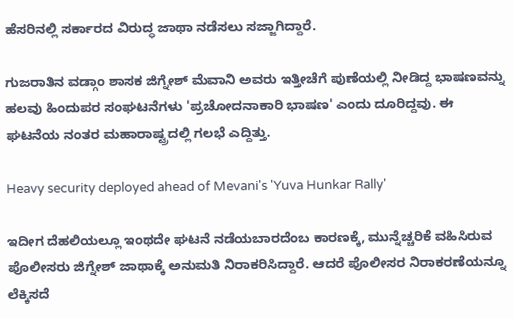ಹೆಸರಿನಲ್ಲಿ ಸರ್ಕಾರದ ವಿರುದ್ಧ ಜಾಥಾ ನಡೆಸಲು ಸಜ್ಜಾಗಿದ್ದಾರೆ.

ಗುಜರಾತಿನ ವಡ್ಗಾಂ ಶಾಸಕ ಜಿಗ್ನೇಶ್ ಮೆವಾನಿ ಅವರು ಇತ್ತೀಚೆಗೆ ಪುಣೆಯಲ್ಲಿ ನೀಡಿದ್ದ ಭಾಷಣವನ್ನು ಹಲವು ಹಿಂದುಪರ ಸಂಘಟನೆಗಳು 'ಪ್ರಚೋದನಾಕಾರಿ ಭಾಷಣ' ಎಂದು ದೂರಿದ್ದವು. ಈ ಘಟನೆಯ ನಂತರ ಮಹಾರಾಷ್ಟ್ರದಲ್ಲಿ ಗಲಭೆ ಎದ್ದಿತ್ತು.

Heavy security deployed ahead of Mevani's 'Yuva Hunkar Rally'

ಇದೀಗ ದೆಹಲಿಯಲ್ಲೂ ಇಂಥದೇ ಘಟನೆ ನಡೆಯಬಾರದೆಂಬ ಕಾರಣಕ್ಕೆ, ಮುನ್ನೆಚ್ಚರಿಕೆ ವಹಿಸಿರುವ ಪೊಲೀಸರು ಜಿಗ್ನೇಶ್ ಜಾಥಾಕ್ಕೆ ಅನುಮತಿ ನಿರಾಕರಿಸಿದ್ದಾರೆ. ಆದರೆ ಪೊಲೀಸರ ನಿರಾಕರಣೆಯನ್ನೂ ಲೆಕ್ಕಿಸದೆ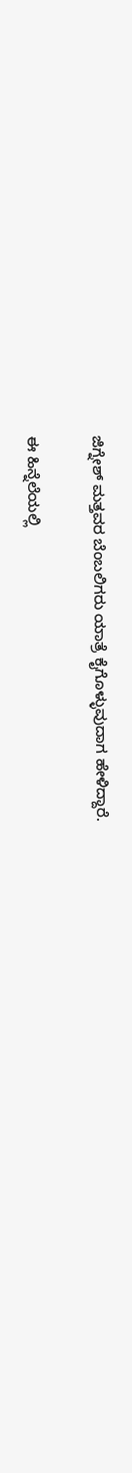ಜಿಗ್ನೇಶ್ ಮತ್ತವರ ಬೆಂಬಲಿಗರು ಯಾತ್ರೆ ಕೈಗೊಳ್ಳುವುದಾಗ ಹೇಳಿದ್ದಾರೆ.

ಈ ಹಿನ್ನೆಲೆಯಲ್ಲಿ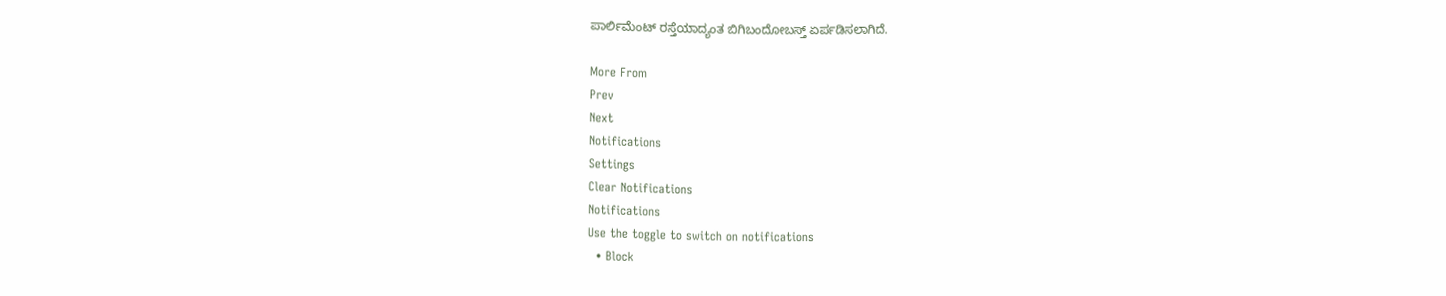ಪಾರ್ಲಿಮೆಂಟ್ ರಸ್ತೆಯಾದ್ಯಂತ ಬಿಗಿಬಂದೋಬಸ್ತ್ ಏರ್ಪಡಿಸಲಾಗಿದೆ.

More From
Prev
Next
Notifications
Settings
Clear Notifications
Notifications
Use the toggle to switch on notifications
  • Block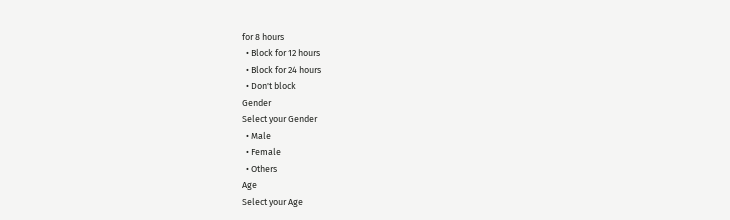for 8 hours
  • Block for 12 hours
  • Block for 24 hours
  • Don't block
Gender
Select your Gender
  • Male
  • Female
  • Others
Age
Select your Age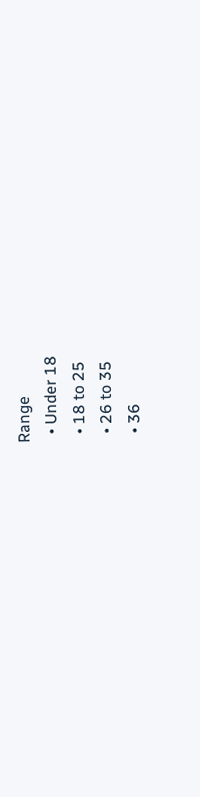Range
  • Under 18
  • 18 to 25
  • 26 to 35
  • 36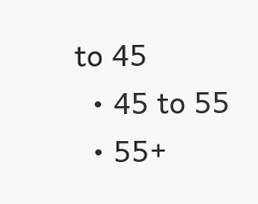to 45
  • 45 to 55
  • 55+